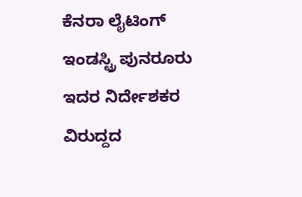ಕೆನರಾ ಲೈಟಿಂಗ್ ಇಂಡಸ್ಟ್ರಿ ಪುನರೂರು ಇದರ ನಿರ್ದೇಶಕರ ವಿರುದ್ದದ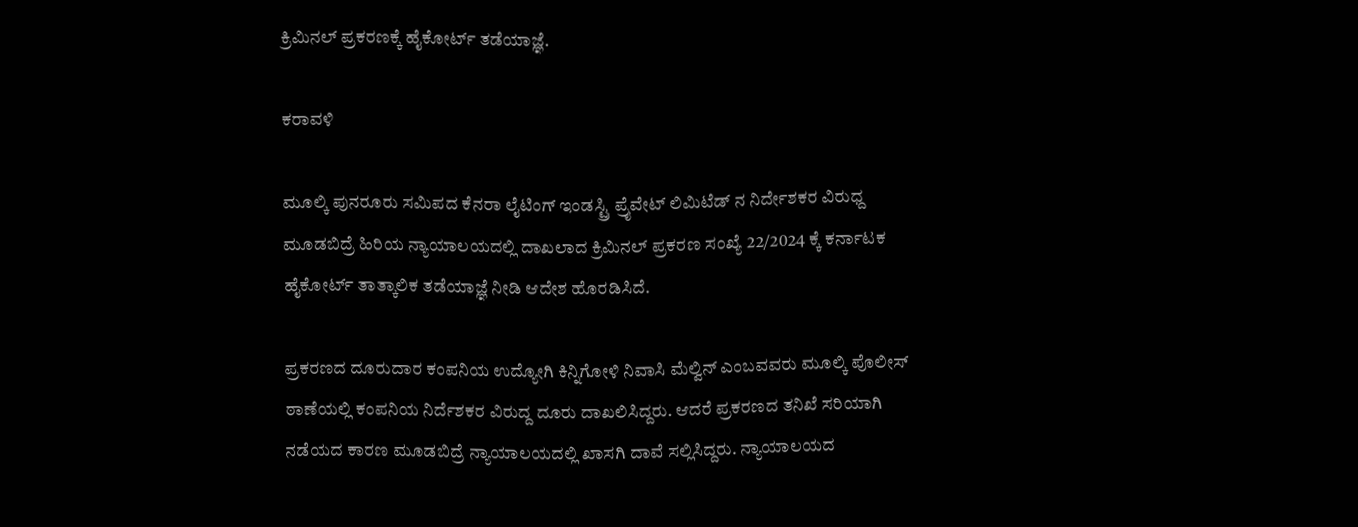ಕ್ರಿಮಿನಲ್ ಪ್ರಕರಣಕ್ಕೆ ಹೈಕೋರ್ಟ್ ತಡೆಯಾಜ್ಞೆ.

ಕರಾವಳಿ

ಮೂಲ್ಕಿ ಪುನರೂರು ಸಮಿಪದ ಕೆನರಾ ಲೈಟಿಂಗ್ ಇಂಡಸ್ಟ್ರಿ ಪ್ರೈವೇಟ್ ಲಿಮಿಟೆಡ್ ನ ನಿರ್ದೇಶಕರ ವಿರುಧ್ದ ಮೂಡಬಿದ್ರೆ ಹಿರಿಯ ನ್ಯಾಯಾಲಯದಲ್ಲಿ ದಾಖಲಾದ ಕ್ರಿಮಿನಲ್ ಪ್ರಕರಣ ಸಂಖ್ಯೆ 22/2024 ಕ್ಕೆ ಕರ್ನಾಟಕ ಹೈಕೋರ್ಟ್ ತಾತ್ಕಾಲಿಕ ತಡೆಯಾಜ್ಞೆ ನೀಡಿ ಆದೇಶ ಹೊರಡಿಸಿದೆ.

ಪ್ರಕರಣದ ದೂರುದಾರ ಕಂಪನಿಯ ಉದ್ಯೋಗಿ ಕಿನ್ನಿಗೋಳಿ ನಿವಾಸಿ ಮೆಲ್ವಿನ್ ಎಂಬವವರು ಮೂಲ್ಕಿ ಪೊಲೀಸ್ ಠಾಣೆಯಲ್ಲಿ ಕಂಪನಿಯ ನಿರ್ದೆಶಕರ ವಿರುದ್ದ ದೂರು ದಾಖಲಿಸಿದ್ದರು. ಆದರೆ ಪ್ರಕರಣದ ತನಿಖೆ ಸರಿಯಾಗಿ ನಡೆಯದ ಕಾರಣ ಮೂಡಬಿದ್ರೆ ನ್ಯಾಯಾಲಯದಲ್ಲಿ ಖಾಸಗಿ ದಾವೆ ಸಲ್ಲಿಸಿದ್ದರು. ನ್ಯಾಯಾಲಯದ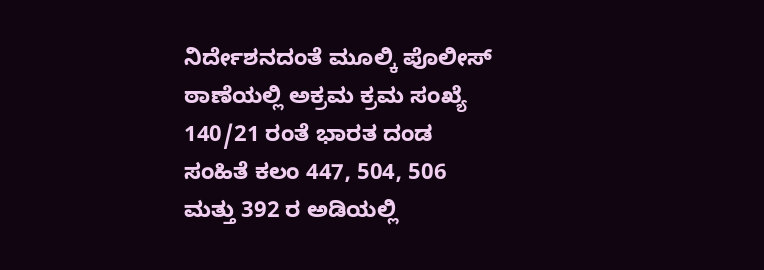ನಿರ್ದೇಶನದಂತೆ ಮೂಲ್ಕಿ ಪೊಲೀಸ್ ಠಾಣೆಯಲ್ಲಿ ಅಕ್ರಮ ಕ್ರಮ ಸಂಖ್ಯೆ 140/21 ರಂತೆ ಭಾರತ ದಂಡ ಸಂಹಿತೆ ಕಲಂ 447, 504, 506 ಮತ್ತು 392 ರ ಅಡಿಯಲ್ಲಿ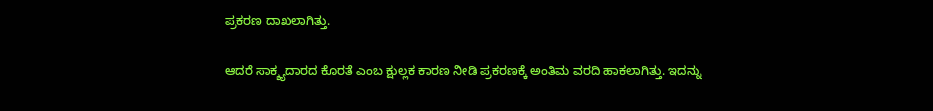ಪ್ರಕರಣ ದಾಖಲಾಗಿತ್ತು.

ಆದರೆ ಸಾಕ್ಶ್ಯದಾರದ ಕೊರತೆ ಎಂಬ ಕ್ಷುಲ್ಲಕ ಕಾರಣ ನೀಡಿ ಪ್ರಕರಣಕ್ಕೆ ಅಂತಿಮ ವರದಿ ಹಾಕಲಾಗಿತ್ತು. ಇದನ್ನು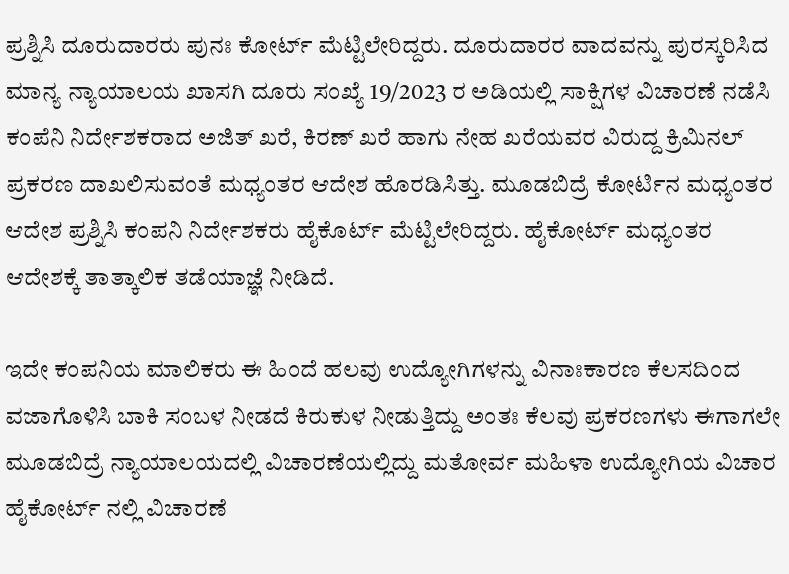ಪ್ರಶ್ನಿಸಿ ದೂರುದಾರರು ಪುನಃ ಕೋರ್ಟ್ ಮೆಟ್ಟಿಲೇರಿದ್ದರು. ದೂರುದಾರರ ವಾದವನ್ನು ಪುರಸ್ಕರಿಸಿದ ಮಾನ್ಯ ನ್ಯಾಯಾಲಯ ಖಾಸಗಿ ದೂರು ಸಂಖ್ಯೆ 19/2023 ರ ಅಡಿಯಲ್ಲಿ ಸಾಕ್ಷಿಗಳ ವಿಚಾರಣೆ ನಡೆಸಿ ಕಂಪೆನಿ ನಿರ್ದೇಶಕರಾದ ಅಜಿತ್ ಖರೆ, ಕಿರಣ್ ಖರೆ ಹಾಗು ನೇಹ ಖರೆಯವರ ವಿರುದ್ದ ಕ್ರಿಮಿನಲ್ ಪ್ರಕರಣ ದಾಖಲಿಸುವಂತೆ ಮಧ್ಯಂತರ ಆದೇಶ ಹೊರಡಿಸಿತ್ತು. ಮೂಡಬಿದ್ರೆ ಕೋರ್ಟಿನ ಮಧ್ಯಂತರ ಆದೇಶ ಪ್ರಶ್ನಿಸಿ ಕಂಪನಿ ನಿರ್ದೇಶಕರು ಹೈಕೊರ್ಟ್ ಮೆಟ್ಟಿಲೇರಿದ್ದರು. ಹೈಕೋರ್ಟ್ ಮಧ್ಯಂತರ ಆದೇಶಕ್ಕೆ ತಾತ್ಕಾಲಿಕ ತಡೆಯಾಜ್ಞೆ ನೀಡಿದೆ.

ಇದೇ ಕಂಪನಿಯ ಮಾಲಿಕರು ಈ ಹಿಂದೆ ಹಲವು ಉದ್ಯೋಗಿಗಳನ್ನು ವಿನಾಃಕಾರಣ ಕೆಲಸದಿಂದ ವಜಾಗೊಳಿಸಿ ಬಾಕಿ ಸಂಬಳ ನೀಡದೆ ಕಿರುಕುಳ ನೀಡುತ್ತಿದ್ದು ಅಂತಃ ಕೆಲವು ಪ್ರಕರಣಗಳು ಈಗಾಗಲೇ ಮೂಡಬಿದ್ರೆ ನ್ಯಾಯಾಲಯದಲ್ಲಿ ವಿಚಾರಣೆಯಲ್ಲಿದ್ದು ಮತೋರ್ವ ಮಹಿಳಾ ಉದ್ಯೋಗಿಯ ವಿಚಾರ ಹೈಕೋರ್ಟ್ ನಲ್ಲಿ ವಿಚಾರಣೆ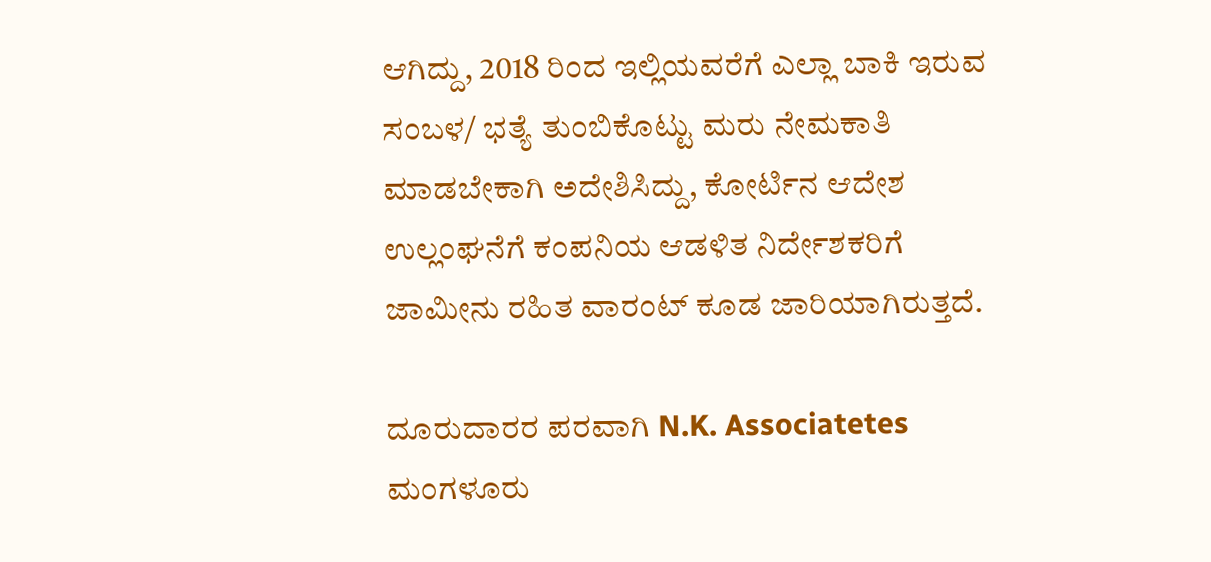ಆಗಿದ್ದು, 2018 ರಿಂದ ಇಲ್ಲಿಯವರೆಗೆ ಎಲ್ಲಾ ಬಾಕಿ ಇರುವ ಸಂಬಳ/ ಭತ್ಯೆ ತುಂಬಿಕೊಟ್ಟು ಮರು ನೇಮಕಾತಿ ಮಾಡಬೇಕಾಗಿ ಅದೇಶಿಸಿದ್ದು, ಕೋರ್ಟಿನ ಆದೇಶ ಉಲ್ಲಂಘನೆಗೆ ಕಂಪನಿಯ ಆಡಳಿತ ನಿರ್ದೇಶಕರಿಗೆ ಜಾಮೀನು ರಹಿತ ವಾರಂಟ್ ಕೂಡ ಜಾರಿಯಾಗಿರುತ್ತದೆ.

ದೂರುದಾರರ ಪರವಾಗಿ N.K. Associatetes ಮಂಗಳೂರು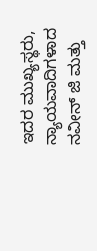ಇದರ ಮುಖ್ಯಸ್ಥರು, ನ್ಯಾಯವಾದಿಗಳಾದ ನವೀನ್ ಜಿ ಮತ್ತು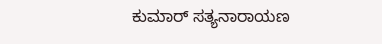ಕುಮಾರ್ ಸತ್ಯನಾರಾಯಣ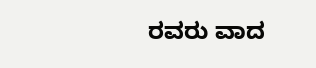ರವರು ವಾದ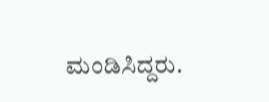ಮಂಡಿಸಿದ್ದರು.